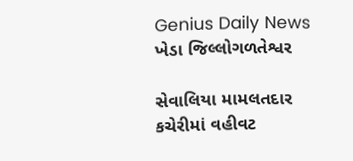Genius Daily News
ખેડા જિલ્લોગળતેશ્વર

સેવાલિયા મામલતદાર કચેરીમાં વહીવટ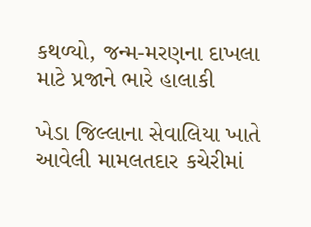કથળ્યો, જન્મ-મરણના દાખલા માટે પ્રજાને ભારે હાલાકી

ખેડા જિલ્લાના સેવાલિયા ખાતે આવેલી મામલતદાર કચેરીમાં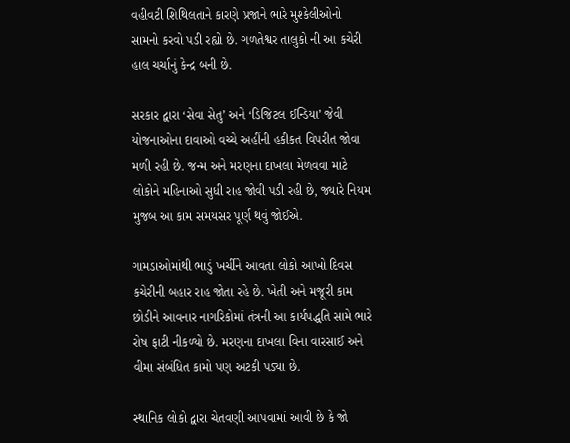વહીવટી શિથિલતાને કારણે પ્રજાને ભારે મુશ્કેલીઓનો સામનો કરવો પડી રહ્યો છે. ગળતેશ્વર તાલુકો ની આ કચેરી હાલ ચર્ચાનું કેન્દ્ર બની છે.

સરકાર દ્વારા ‘સેવા સેતુ’ અને ‘ડિજિટલ ઈન્ડિયા’ જેવી યોજનાઓના દાવાઓ વચ્ચે અહીંની હકીકત વિપરીત જોવા મળી રહી છે. જન્મ અને મરણના દાખલા મેળવવા માટે લોકોને મહિનાઓ સુધી રાહ જોવી પડી રહી છે, જ્યારે નિયમ મુજબ આ કામ સમયસર પૂર્ણ થવું જોઈએ.

ગામડાઓમાંથી ભાડું ખર્ચીને આવતા લોકો આખો દિવસ કચેરીની બહાર રાહ જોતા રહે છે. ખેતી અને મજૂરી કામ છોડીને આવનાર નાગરિકોમાં તંત્રની આ કાર્યપદ્ધતિ સામે ભારે રોષ ફાટી નીકળ્યો છે. મરણના દાખલા વિના વારસાઈ અને વીમા સંબંધિત કામો પણ અટકી પડ્યા છે.

સ્થાનિક લોકો દ્વારા ચેતવણી આપવામાં આવી છે કે જો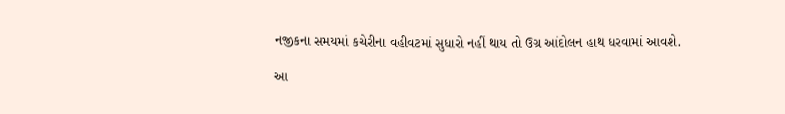નજીકના સમયમાં કચેરીના વહીવટમાં સુધારો નહીં થાય તો ઉગ્ર આંદોલન હાથ ધરવામાં આવશે.

આ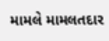મામલે મામલતદાર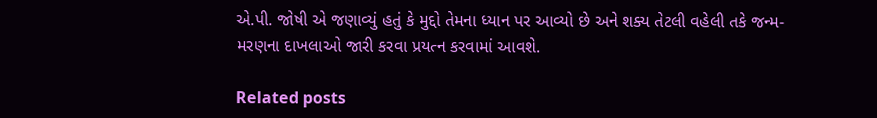એ.પી. જોષી એ જણાવ્યું હતું કે મુદ્દો તેમના ધ્યાન પર આવ્યો છે અને શક્ય તેટલી વહેલી તકે જન્મ-મરણના દાખલાઓ જારી કરવા પ્રયત્ન કરવામાં આવશે.

Related posts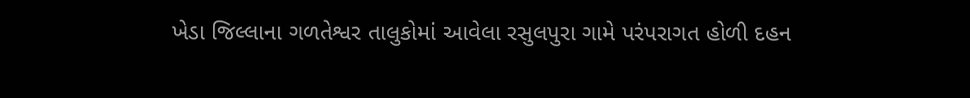ખેડા જિલ્લાના ગળતેશ્વર તાલુકોમાં આવેલા રસુલપુરા ગામે પરંપરાગત હોળી દહન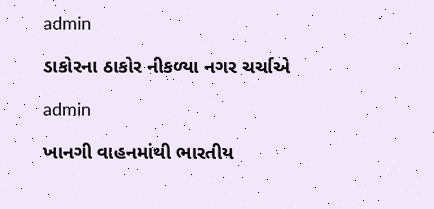admin

ડાકોરના ઠાકોર નીકળ્યા નગર ચર્ચાએ

admin

ખાનગી વાહનમાંથી ભારતીય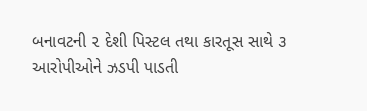બનાવટની ૨ દેશી પિસ્ટલ તથા કારતૂસ સાથે ૩ આરોપીઓને ઝડપી પાડતી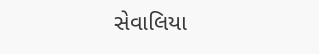સેવાલિયા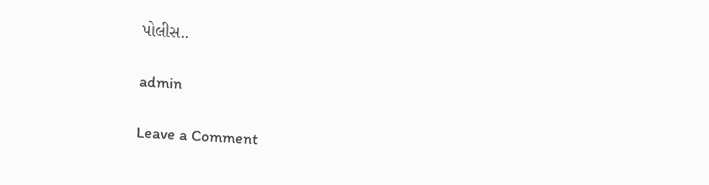પોલીસ..

admin

Leave a Comment